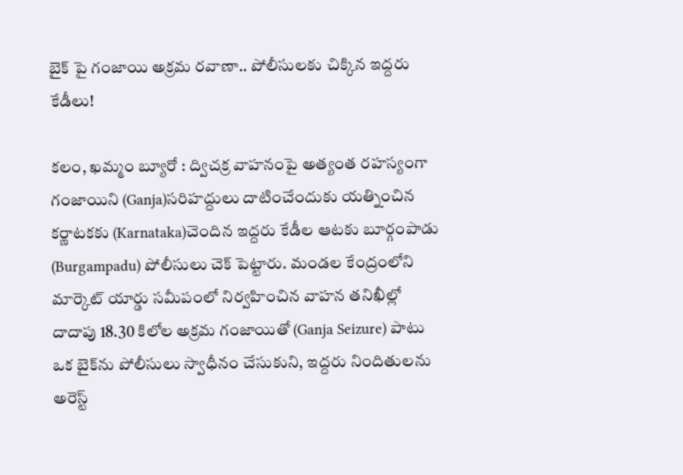బైక్‌ పై గంజాయి అక్రమ రవాణా.. పోలీసులకు చిక్కిన ఇద్దరు కేడీలు!

కలం, ఖమ్మం బ్యూరో : ద్విచక్ర వాహనంపై అత్యంత రహస్యంగా గంజాయిని (Ganja)సరిహద్దులు దాటించేందుకు యత్నించిన కర్ణాటకకు (Karnataka)చెందిన ఇద్దరు కేడీల ఆటకు బూర్గంపాడు (Burgampadu) పోలీసులు చెక్ పెట్టారు. మండల కేంద్రంలోని మార్కెట్ యార్డు సమీపంలో నిర్వహించిన వాహన తనిఖీల్లో దాదాపు 18.30 కిలోల అక్రమ గంజాయితో (Ganja Seizure) పాటు ఒక బైక్‌ను పోలీసులు స్వాధీనం చేసుకుని, ఇద్దరు నిందితులను అరెస్ట్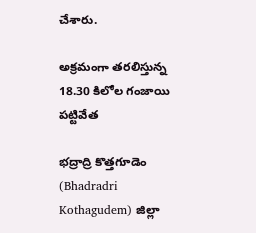చేశారు.

అక్రమంగా తరలిస్తున్న 18.30 కిలోల గంజాయి పట్టివేత

భద్రాద్రి కొత్తగూడెం (Bhadradri Kothagudem) జిల్లా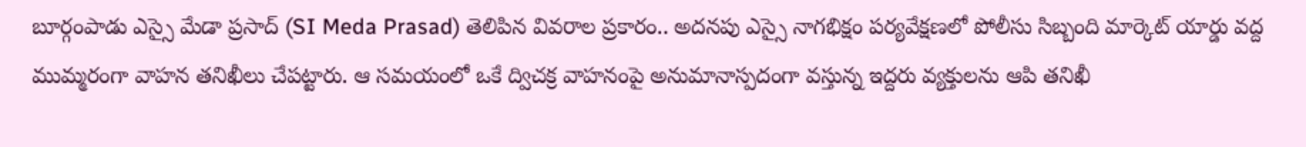బూర్గంపాడు ఎస్సై మేడా ప్రసాద్ (SI Meda Prasad) తెలిపిన వివరాల ప్రకారం.. అదనపు ఎస్సై నాగభిక్షం పర్యవేక్షణలో పోలీసు సిబ్బంది మార్కెట్ యార్డు వద్ద ముమ్మరంగా వాహన తనిఖీలు చేపట్టారు. ఆ సమయంలో ఒకే ద్విచక్ర వాహనంపై అనుమానాస్పదంగా వస్తున్న ఇద్దరు వ్యక్తులను ఆపి తనిఖీ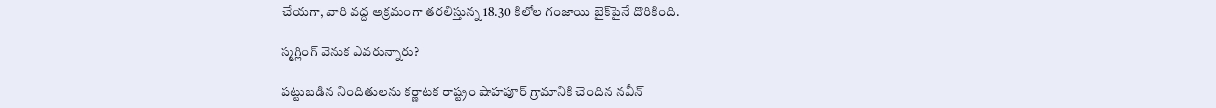చేయగా, వారి వద్ద అక్రమంగా తరలిస్తున్న 18.30 కిలోల గంజాయి బైక్‌పైనే దొరికింది.

స్మగ్లింగ్‌ వెనుక ఎవరున్నారు?

పట్టుబడిన నిందితులను కర్ణాటక రాష్ట్రం షాహపూర్ గ్రామానికి చెందిన నవీన్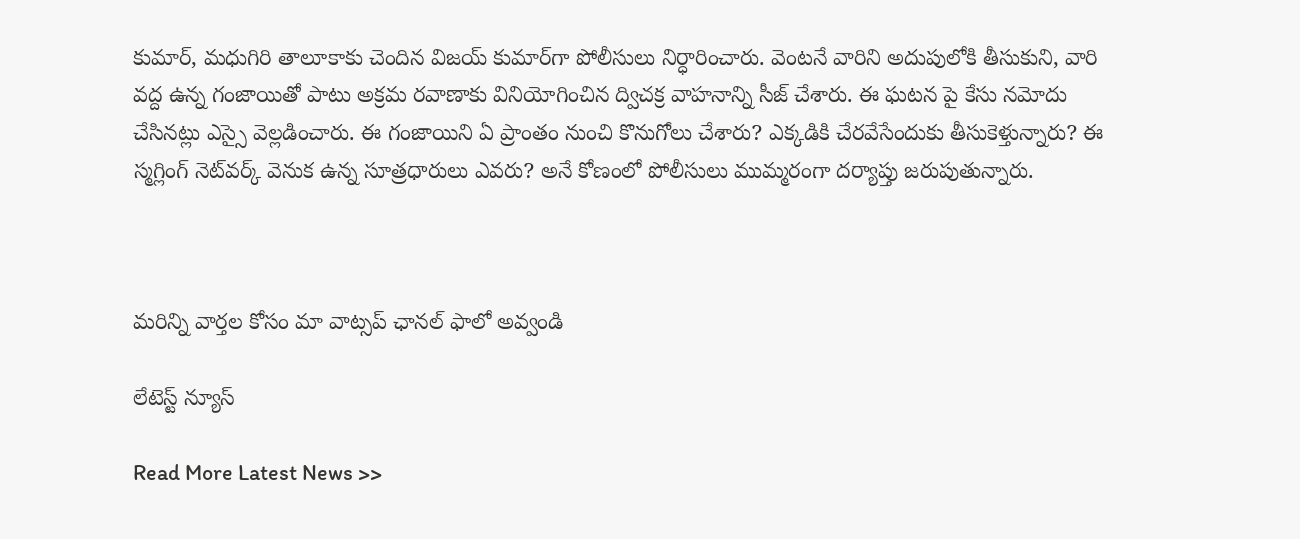కుమార్, మధుగిరి తాలూకాకు చెందిన విజయ్ కుమార్‌గా పోలీసులు నిర్ధారించారు. వెంటనే వారిని అదుపులోకి తీసుకుని, వారి వద్ద ఉన్న గంజాయితో పాటు అక్రమ రవాణాకు వినియోగించిన ద్విచక్ర వాహనాన్ని సీజ్ చేశారు. ఈ ఘటన పై కేసు నమోదు చేసినట్లు ఎస్సై వెల్లడించారు. ఈ గంజాయిని ఏ ప్రాంతం నుంచి కొనుగోలు చేశారు? ఎక్కడికి చేరవేసేందుకు తీసుకెళ్తున్నారు? ఈ స్మగ్లింగ్ నెట్‌వర్క్ వెనుక ఉన్న సూత్రధారులు ఎవరు? అనే కోణంలో పోలీసులు ముమ్మరంగా దర్యాప్తు జరుపుతున్నారు.



మ‌రిన్ని వార్త‌ల కోసం మా వాట్స‌ప్ ఛాన‌ల్ ఫాలో అవ్వండి

లేటెస్ట్ న్యూస్‌

Read More Latest News >>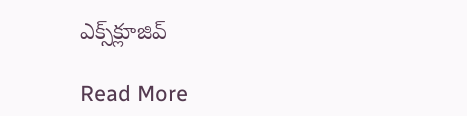ఎక్స్‌క్లూజివ్‌

Read More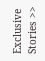Exclusive Stories >>